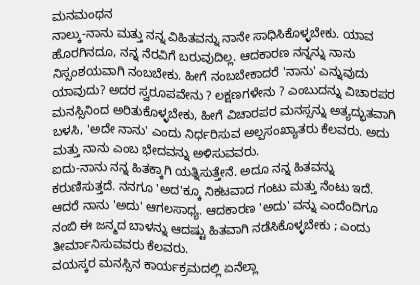ಮನಮಂಥನ
ನಾಲ್ಕು-ನಾನು ಮತ್ತು ನನ್ನ ವಿಹಿತವನ್ನು ನಾನೇ ಸಾಧಿಸಿಕೊಳ್ಳಬೇಕು. ಯಾವ ಹೊರಗಿನದೂ, ನನ್ನ ನೆರವಿಗೆ ಬರುವುದಿಲ್ಲ. ಆದಕಾರಣ ನನ್ನನ್ನು ನಾನು ನಿಸ್ಸಂಶಯವಾಗಿ ನಂಬಬೇಕು. ಹೀಗೆ ನಂಬಬೇಕಾದರೆ 'ನಾನು' ಎನ್ನುವುದು ಯಾವುದು? ಅದರ ಸ್ವರೂಪವೇನು ? ಲಕ್ಷಣಗಳೇನು ? ಎಂಬುದನ್ನು ವಿಚಾರಪರ ಮನಸ್ಸಿನಿಂದ ಅರಿತುಕೊಳ್ಳಬೇಕು, ಹೀಗೆ ವಿಚಾರಪರ ಮನಸ್ಸನ್ನು ಅತ್ಯದ್ಭುತವಾಗಿ ಬಳಸಿ, 'ಅದೇ ನಾನು' ಎಂದು ನಿರ್ಧರಿಸುವ ಅಲ್ಪಸಂಖ್ಯಾತರು ಕೆಲವರು. ಅದು ಮತ್ತು ನಾನು ಎಂಬ ಭೇದವನ್ನು ಅಳಿಸುವವರು.
ಐದು-ನಾನು ನನ್ನ ಹಿತಕ್ಕಾಗಿ ಯತ್ನಿಸುತ್ತೇನೆ. ಅದೂ ನನ್ನ ಹಿತವನ್ನು ಕರುಣಿಸುತ್ತದೆ. ನನಗೂ 'ಅದ'ಕ್ಕೂ ನಿಕಟವಾದ ಗಂಟು ಮತ್ತು ನೆಂಟು ಇದೆ. ಆದರೆ ನಾನು 'ಅದು' ಆಗಲಸಾಧ್ಯ. ಆದಕಾರಣ 'ಅದು' ವನ್ನು ಎಂದೆಂದಿಗೂ ನಂಬಿ ಈ ಜನ್ಮದ ಬಾಳನ್ನು ಆದಷ್ಟು ಹಿತವಾಗಿ ನಡೆಸಿಕೊಳ್ಳಬೇಕು ; ಎಂದು ತೀರ್ಮಾನಿಸುವವರು ಕೆಲವರು.
ವಯಸ್ಕರ ಮನಸ್ಸಿನ ಕಾರ್ಯಕ್ರಮದಲ್ಲಿ ಏನೆಲ್ಲಾ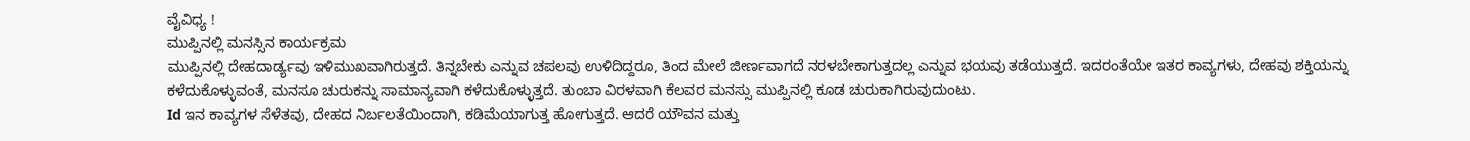ವೈವಿಧ್ಯ !
ಮುಪ್ಪಿನಲ್ಲಿ ಮನಸ್ಸಿನ ಕಾರ್ಯಕ್ರಮ
ಮುಪ್ಪಿನಲ್ಲಿ ದೇಹದಾರ್ಡ್ಯವು ಇಳಿಮುಖವಾಗಿರುತ್ತದೆ. ತಿನ್ನಬೇಕು ಎನ್ನುವ ಚಪಲವು ಉಳಿದಿದ್ದರೂ, ತಿಂದ ಮೇಲೆ ಜೀರ್ಣವಾಗದೆ ನರಳಬೇಕಾಗುತ್ತದಲ್ಲ ಎನ್ನುವ ಭಯವು ತಡೆಯುತ್ತದೆ. ಇದರಂತೆಯೇ ಇತರ ಕಾವ್ಯಗಳು, ದೇಹವು ಶಕ್ತಿಯನ್ನು ಕಳೆದುಕೊಳ್ಳುವಂತೆ, ಮನಸೂ ಚುರುಕನ್ನು ಸಾಮಾನ್ಯವಾಗಿ ಕಳೆದುಕೊಳ್ಳುತ್ತದೆ. ತುಂಬಾ ವಿರಳವಾಗಿ ಕೆಲವರ ಮನಸ್ಸು ಮುಪ್ಪಿನಲ್ಲಿ ಕೂಡ ಚುರುಕಾಗಿರುವುದುಂಟು.
Id ಇನ ಕಾವ್ಯಗಳ ಸೆಳೆತವು, ದೇಹದ ನಿರ್ಬಲತೆಯಿಂದಾಗಿ, ಕಡಿಮೆಯಾಗುತ್ತ ಹೋಗುತ್ತದೆ. ಆದರೆ ಯೌವನ ಮತ್ತು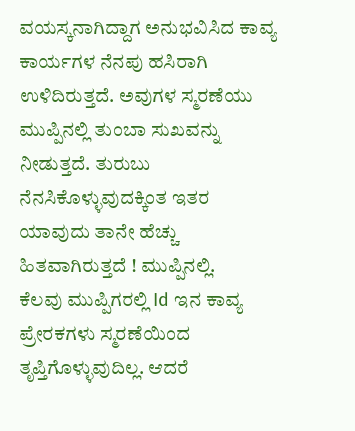ವಯಸ್ಕನಾಗಿದ್ದಾಗ ಅನುಭವಿಸಿದ ಕಾವ್ಯ ಕಾರ್ಯಗಳ ನೆನಪು ಹಸಿರಾಗಿ ಉಳಿದಿರುತ್ತದೆ. ಅವುಗಳ ಸ್ಮರಣೆಯು ಮುಪ್ಪಿನಲ್ಲಿ ತುಂಬಾ ಸುಖವನ್ನು ನೀಡುತ್ತದೆ. ತುರುಬು ನೆನಸಿಕೊಳ್ಳುವುದಕ್ಕಿಂತ ಇತರ ಯಾವುದು ತಾನೇ ಹೆಚ್ಚು ಹಿತವಾಗಿರುತ್ತದೆ ! ಮುಪ್ಪಿನಲ್ಲಿ.
ಕೆಲವು ಮುಪ್ಪಿಗರಲ್ಲಿ Id ಇನ ಕಾವ್ಯ ಪ್ರೇರಕಗಳು ಸ್ಮರಣೆಯಿಂದ ತೃಪ್ತಿಗೊಳ್ಳುವುದಿಲ್ಲ. ಆದರೆ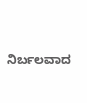ನಿರ್ಬಲವಾದ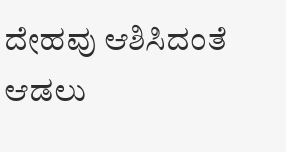ದೇಹವು ಆಶಿಸಿದಂತೆ ಆಡಲು